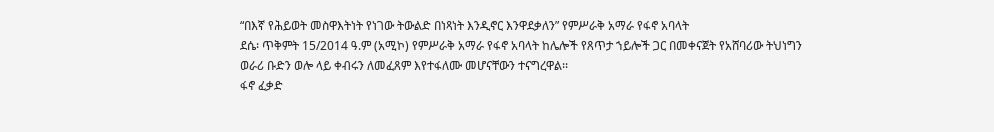“በእኛ የሕይወት መስዋእትነት የነገው ትውልድ በነጻነት እንዲኖር እንዋደቃለን” የምሥራቅ አማራ የፋኖ አባላት
ደሴ፡ ጥቅምት 15/2014 ዓ.ም (አሚኮ) የምሥራቅ አማራ የፋኖ አባላት ከሌሎች የጸጥታ ኀይሎች ጋር በመቀናጀት የአሸባሪው ትህነግን ወራሪ ቡድን ወሎ ላይ ቀብሩን ለመፈጸም እየተፋለሙ መሆናቸውን ተናግረዋል፡፡
ፋኖ ፈቃድ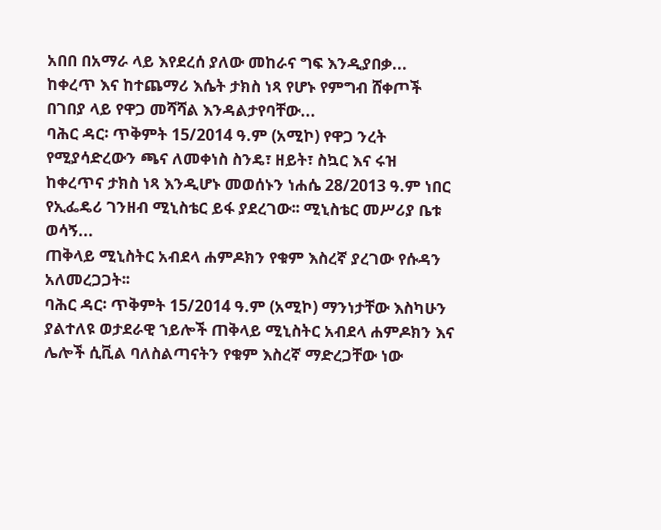አበበ በአማራ ላይ እየደረሰ ያለው መከራና ግፍ እንዲያበቃ...
ከቀረጥ እና ከተጨማሪ እሴት ታክስ ነጻ የሆኑ የምግብ ሸቀጦች በገበያ ላይ የዋጋ መሻሻል እንዳልታየባቸው...
ባሕር ዳር፡ ጥቅምት 15/2014 ዓ.ም (አሚኮ) የዋጋ ንረት የሚያሳድረውን ጫና ለመቀነስ ስንዴ፣ ዘይት፣ ስኳር እና ሩዝ ከቀረጥና ታክስ ነጻ እንዲሆኑ መወሰኑን ነሐሴ 28/2013 ዓ.ም ነበር የኢፌዴሪ ገንዘብ ሚኒስቴር ይፋ ያደረገው፡፡ ሚኒስቴር መሥሪያ ቤቱ ወሳኝ...
ጠቅላይ ሚኒስትር አብደላ ሐምዶክን የቁም እስረኛ ያረገው የሱዳን አለመረጋጋት፡፡
ባሕር ዳር፡ ጥቅምት 15/2014 ዓ.ም (አሚኮ) ማንነታቸው እስካሁን ያልተለዩ ወታደራዊ ኀይሎች ጠቅላይ ሚኒስትር አብደላ ሐምዶክን እና ሌሎች ሲቪል ባለስልጣናትን የቁም እስረኛ ማድረጋቸው ነው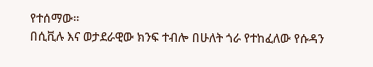የተሰማው፡፡
በሲቪሉ እና ወታደራዊው ክንፍ ተብሎ በሁለት ጎራ የተከፈለው የሱዳን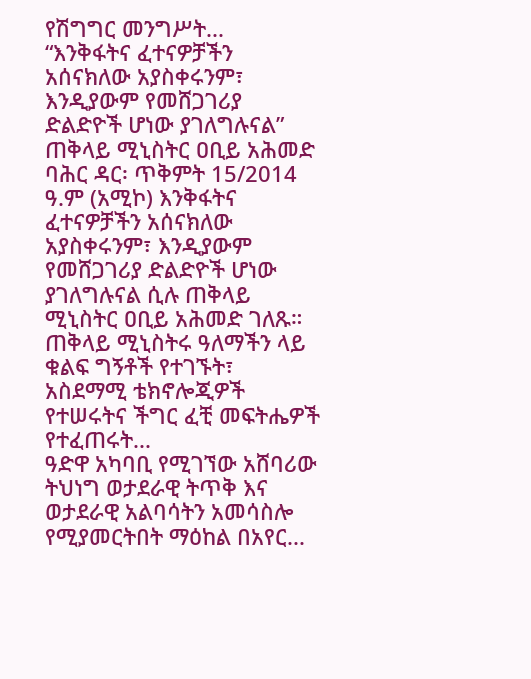የሽግግር መንግሥት...
“እንቅፋትና ፈተናዎቻችን አሰናክለው አያስቀሩንም፣ እንዲያውም የመሸጋገሪያ ድልድዮች ሆነው ያገለግሉናል” ጠቅላይ ሚኒስትር ዐቢይ አሕመድ
ባሕር ዳር፡ ጥቅምት 15/2014 ዓ.ም (አሚኮ) እንቅፋትና ፈተናዎቻችን አሰናክለው አያስቀሩንም፣ እንዲያውም የመሸጋገሪያ ድልድዮች ሆነው ያገለግሉናል ሲሉ ጠቅላይ ሚኒስትር ዐቢይ አሕመድ ገለጹ።
ጠቅላይ ሚኒስትሩ ዓለማችን ላይ ቁልፍ ግኝቶች የተገኙት፣ አስደማሚ ቴክኖሎጂዎች የተሠሩትና ችግር ፈቺ መፍትሔዎች የተፈጠሩት...
ዓድዋ አካባቢ የሚገኘው አሸባሪው ትህነግ ወታደራዊ ትጥቅ እና ወታደራዊ አልባሳትን አመሳስሎ የሚያመርትበት ማዕከል በአየር...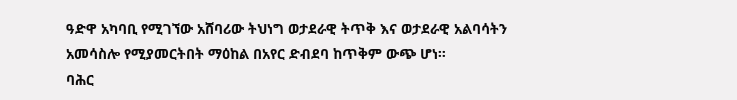ዓድዋ አካባቢ የሚገኘው አሸባሪው ትህነግ ወታደራዊ ትጥቅ እና ወታደራዊ አልባሳትን አመሳስሎ የሚያመርትበት ማዕከል በአየር ድብደባ ከጥቅም ውጭ ሆነ።
ባሕር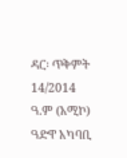ዳር፡ ጥቅምት 14/2014 ዓ.ም (አሚኮ) ዓድዋ አካባቢ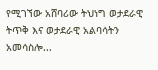የሚገኘው አሸባሪው ትህነግ ወታደራዊ ትጥቅ እና ወታደራዊ አልባሳትን አመሳስሎ...